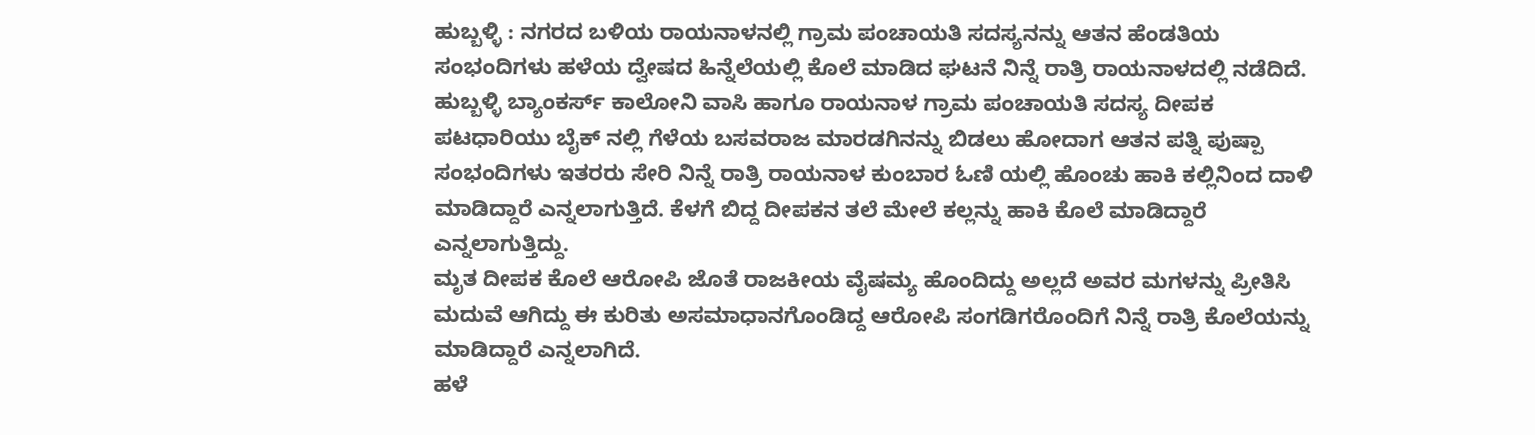ಹುಬ್ಬಳ್ಳಿ : ನಗರದ ಬಳಿಯ ರಾಯನಾಳನಲ್ಲಿ ಗ್ರಾಮ ಪಂಚಾಯತಿ ಸದಸ್ಯನನ್ನು ಆತನ ಹೆಂಡತಿಯ ಸಂಭಂದಿಗಳು ಹಳೆಯ ದ್ವೇಷದ ಹಿನ್ನೆಲೆಯಲ್ಲಿ ಕೊಲೆ ಮಾಡಿದ ಘಟನೆ ನಿನ್ನೆ ರಾತ್ರಿ ರಾಯನಾಳದಲ್ಲಿ ನಡೆದಿದೆ.
ಹುಬ್ಬಳ್ಳಿ ಬ್ಯಾಂಕರ್ಸ್ ಕಾಲೋನಿ ವಾಸಿ ಹಾಗೂ ರಾಯನಾಳ ಗ್ರಾಮ ಪಂಚಾಯತಿ ಸದಸ್ಯ ದೀಪಕ ಪಟಧಾರಿಯು ಬೈಕ್ ನಲ್ಲಿ ಗೆಳೆಯ ಬಸವರಾಜ ಮಾರಡಗಿನನ್ನು ಬಿಡಲು ಹೋದಾಗ ಆತನ ಪತ್ನಿ ಪುಷ್ಪಾ ಸಂಭಂದಿಗಳು ಇತರರು ಸೇರಿ ನಿನ್ನೆ ರಾತ್ರಿ ರಾಯನಾಳ ಕುಂಬಾರ ಓಣಿ ಯಲ್ಲಿ ಹೊಂಚು ಹಾಕಿ ಕಲ್ಲಿನಿಂದ ದಾಳಿ ಮಾಡಿದ್ದಾರೆ ಎನ್ನಲಾಗುತ್ತಿದೆ. ಕೆಳಗೆ ಬಿದ್ದ ದೀಪಕನ ತಲೆ ಮೇಲೆ ಕಲ್ಲನ್ನು ಹಾಕಿ ಕೊಲೆ ಮಾಡಿದ್ದಾರೆ ಎನ್ನಲಾಗುತ್ತಿದ್ದು.
ಮೃತ ದೀಪಕ ಕೊಲೆ ಆರೋಪಿ ಜೊತೆ ರಾಜಕೀಯ ವೈಷಮ್ಯ ಹೊಂದಿದ್ದು ಅಲ್ಲದೆ ಅವರ ಮಗಳನ್ನು ಪ್ರೀತಿಸಿ ಮದುವೆ ಆಗಿದ್ದು ಈ ಕುರಿತು ಅಸಮಾಧಾನಗೊಂಡಿದ್ದ ಆರೋಪಿ ಸಂಗಡಿಗರೊಂದಿಗೆ ನಿನ್ನೆ ರಾತ್ರಿ ಕೊಲೆಯನ್ನು ಮಾಡಿದ್ದಾರೆ ಎನ್ನಲಾಗಿದೆ.
ಹಳೆ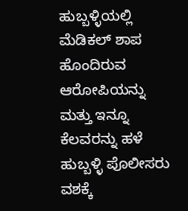ಹುಬ್ಬಳ್ಳಿಯಲ್ಲಿ ಮೆಡಿಕಲ್ ಶಾಪ ಹೊಂದಿರುವ ಆರೋಪಿಯನ್ನು ಮತ್ತು ಇನ್ನೂ ಕೆಲವರನ್ನು ಹಳೆ ಹುಬ್ಬಳ್ಳಿ ಪೊಲೀಸರು ವಶಕ್ಕೆ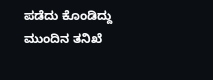ಪಡೆದು ಕೊಂಡಿದ್ದು ಮುಂದಿನ ತನಿಖೆ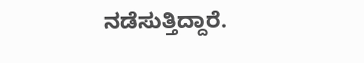ನಡೆಸುತ್ತಿದ್ದಾರೆ.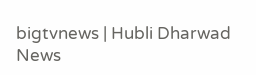bigtvnews | Hubli Dharwad News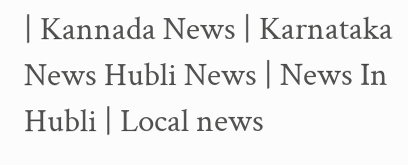| Kannada News | Karnataka News Hubli News | News In Hubli | Local news